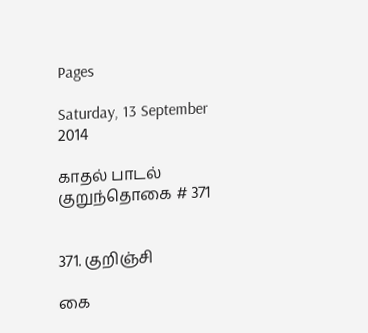Pages

Saturday, 13 September 2014

காதல் பாடல் குறுந்தொகை # 371


371. குறிஞ்சி

கை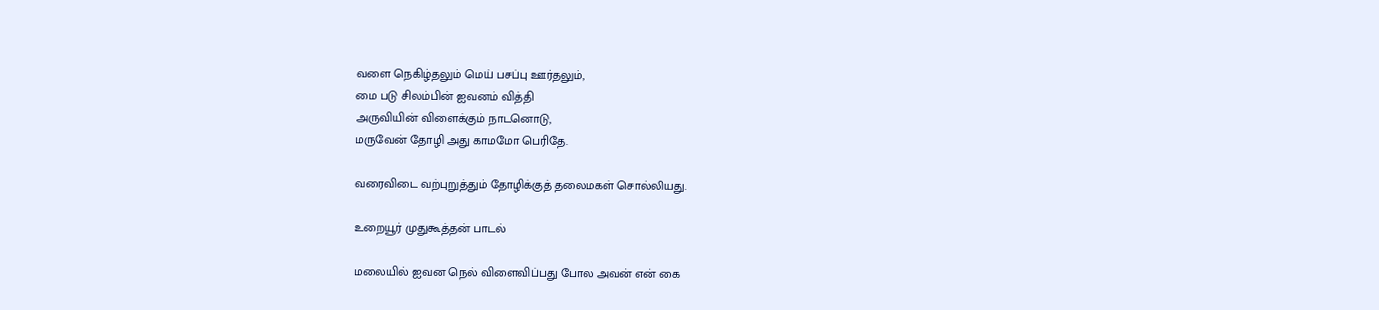வளை நெகிழ்தலும் மெய் பசப்பு ஊர்தலும்,
மை படு சிலம்பின் ஐவனம் வித்தி
அருவியின் விளைக்கும் நாடனொடு,
மருவேன் தோழி அது காமமோ பெரிதே.

வரைவிடை வற்புறுத்தும் தோழிக்குத் தலைமகள் சொல்லியது.

உறையூர் முதுகூத்தன் பாடல்

மலையில் ஐவன நெல் விளைவிப்பது போல அவன் என் கை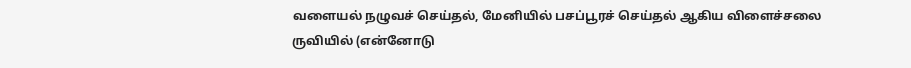வளையல் நழுவச் செய்தல், மேனியில் பசப்பூரச் செய்தல் ஆகிய விளைச்சலை ருவியில் (என்னோடு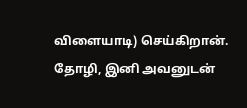விளையாடி) செய்கிறான். தோழி, இனி அவனுடன்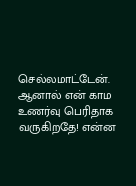செல்லமாட்டேன். ஆனால் என் காம உணர்வு பெரிதாக வருகிறதே! என்ன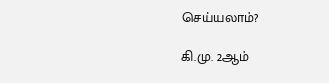செய்யலாம்?

கி.மு. 2ஆம்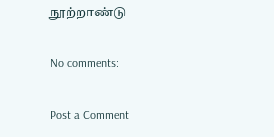நூற்றாண்டு

No comments:

Post a Comment